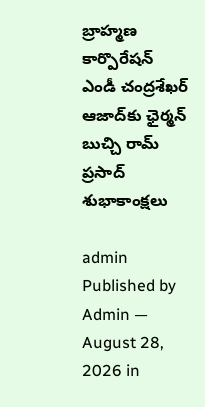బ్రాహ్మణ కార్పొరేషన్ ఎండీ చంద్రశేఖర్ ఆజాద్‌కు ఛైర్మన్ బుచ్చి రామ్ ప్రసాద్ శుభాకాంక్షలు

admin
Published by Admin — August 28, 2026 in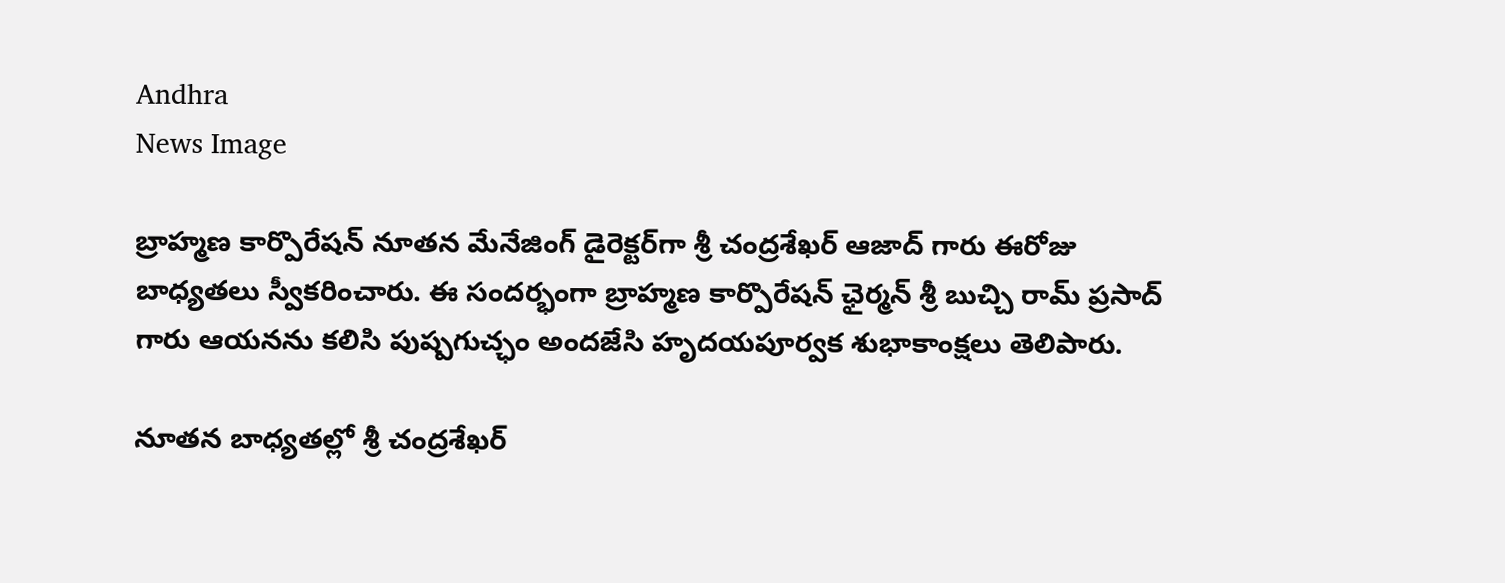Andhra
News Image

బ్రాహ్మణ కార్పొరేషన్ నూతన మేనేజింగ్ డైరెక్టర్‌గా శ్రీ చంద్రశేఖర్ ఆజాద్ గారు ఈరోజు బాధ్యతలు స్వీకరించారు. ఈ సందర్భంగా బ్రాహ్మణ కార్పొరేషన్ ఛైర్మన్ శ్రీ బుచ్చి రామ్ ప్రసాద్ గారు ఆయనను కలిసి పుష్పగుచ్ఛం అందజేసి హృదయపూర్వక శుభాకాంక్షలు తెలిపారు.

నూతన బాధ్యతల్లో శ్రీ చంద్రశేఖర్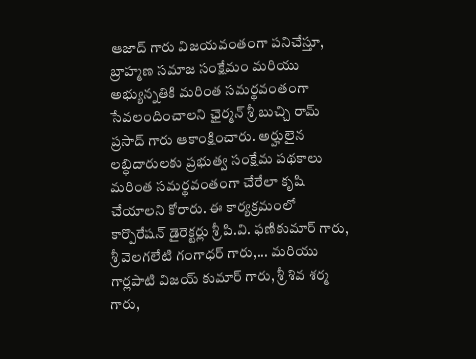ఆజాద్ గారు విజయవంతంగా పనిచేస్తూ, బ్రాహ్మణ సమాజ సంక్షేమం మరియు అభ్యున్నతికి మరింత సమర్థవంతంగా సేవలందించాలని ఛైర్మన్ శ్రీ బుచ్చి రామ్ ప్రసాద్ గారు ఆకాంక్షించారు. అర్హులైన లబ్ధిదారులకు ప్రభుత్వ సంక్షేమ పథకాలు మరింత సమర్థవంతంగా చేరేలా కృషి చేయాలని కోరారు. ఈ కార్యక్రమంలో కార్పొరేషన్ డైరెక్టర్లు శ్రీ పి.వి. ఫణికుమార్ గారు, శ్రీ వెలగలేటి గంగాధర్ గారు,... మరియు గార్లపాటి విజయ్ కుమార్ గారు, శ్రీ శివ శర్మ గారు,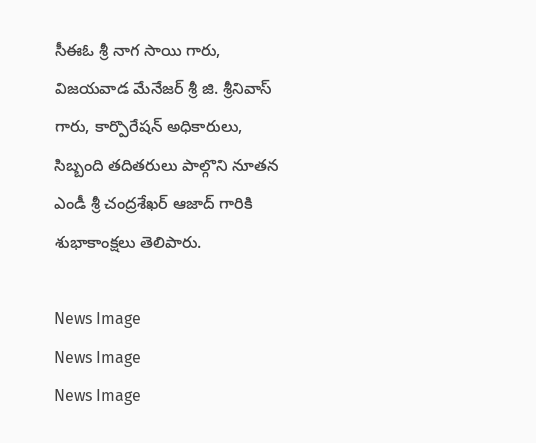సీఈఓ శ్రీ నాగ సాయి గారు, విజయవాడ మేనేజర్ శ్రీ జి. శ్రీనివాస్ గారు, కార్పొరేషన్ అధికారులు, సిబ్బంది తదితరులు పాల్గొని నూతన ఎండీ శ్రీ చంద్రశేఖర్ ఆజాద్ గారికి శుభాకాంక్షలు తెలిపారు.

News Image
News Image
News Image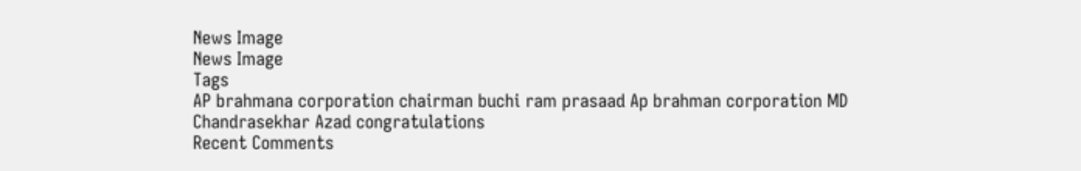News Image
News Image
Tags
AP brahmana corporation chairman buchi ram prasaad Ap brahman corporation MD Chandrasekhar Azad congratulations
Recent Comments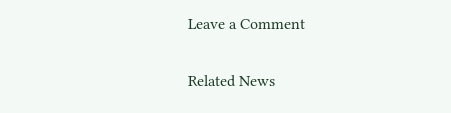Leave a Comment

Related News